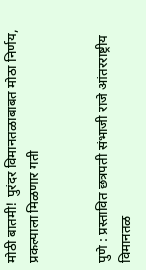मोठी बातमी! पुरंदर विमानतळाबाबत मोठा निर्णय, प्रकल्पाला मिळणार गती


पुणे : प्रस्तावित छत्रपती संभाजी राजे आंतरराष्ट्रीय विमानतळ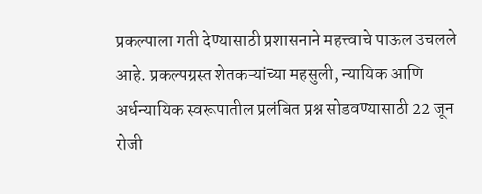प्रकल्पाला गती देण्यासाठी प्रशासनाने महत्त्वाचे पाऊल उचलले आहे. प्रकल्पग्रस्त शेतकऱ्यांच्या महसुली, न्यायिक आणि अर्धन्यायिक स्वरूपातील प्रलंबित प्रश्न सोडवण्यासाठी 22 जून रोजी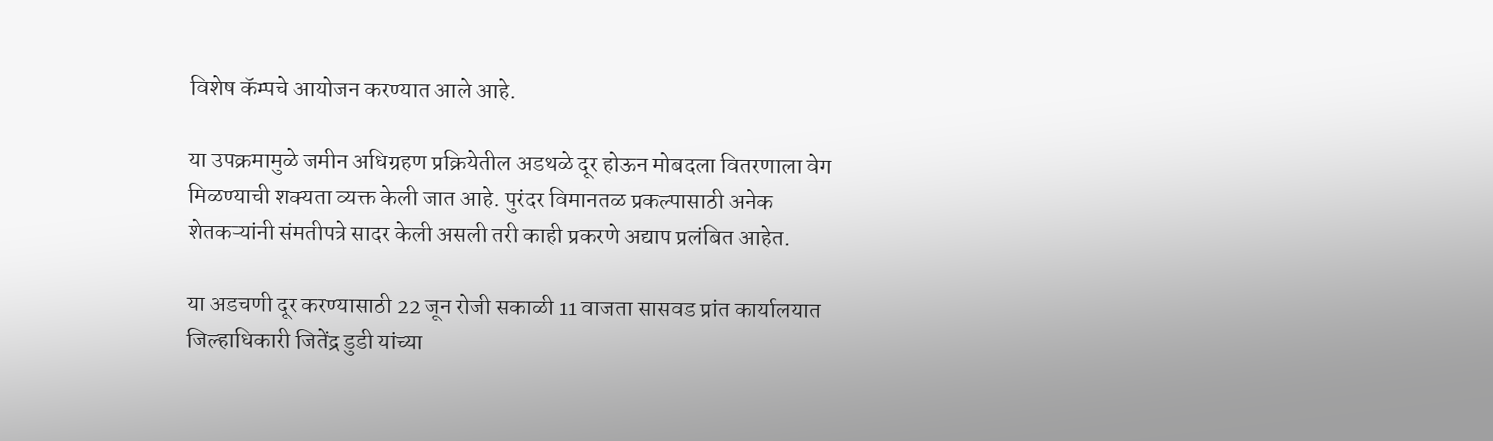विशेष कॅम्पचे आयोजन करण्यात आले आहे.

या उपक्रमामुळे जमीन अधिग्रहण प्रक्रियेतील अडथळे दूर होऊन मोबदला वितरणाला वेग मिळण्याची शक्यता व्यक्त केली जात आहे. पुरंदर विमानतळ प्रकल्पासाठी अनेक शेतकऱ्यांनी संमतीपत्रे सादर केली असली तरी काही प्रकरणे अद्याप प्रलंबित आहेत.

या अडचणी दूर करण्यासाठी 22 जून रोजी सकाळी 11 वाजता सासवड प्रांत कार्यालयात जिल्हाधिकारी जितेंद्र डुडी यांच्या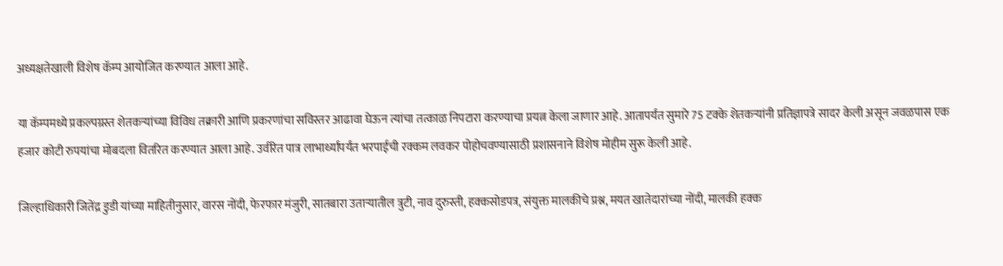अध्यक्षतेखाली विशेष कॅम्प आयोजित करण्यात आला आहे.

या कॅम्पमध्ये प्रकल्पग्रस्त शेतकऱ्यांच्या विविध तक्रारी आणि प्रकरणांचा सविस्तर आढावा घेऊन त्यांचा तत्काळ निपटारा करण्याचा प्रयत्न केला जाणार आहे. आतापर्यंत सुमारे 75 टक्के शेतकऱ्यांनी प्रतिज्ञापत्रे सादर केली असून जवळपास एक हजार कोटी रुपयांचा मोबदला वितरित करण्यात आला आहे. उर्वरित पात्र लाभार्थ्यांपर्यंत भरपाईची रक्कम लवकर पोहोचवण्यासाठी प्रशासनाने विशेष मोहीम सुरू केली आहे.

जिल्हाधिकारी जितेंद्र डुडी यांच्या माहितीनुसार, वारस नोंदी, फेरफार मंजुरी, सातबारा उताऱ्यातील त्रुटी, नाव दुरुस्ती, हक्कसोडपत्र, संयुक्त मालकीचे प्रश्न, मयत खातेदारांच्या नोंदी, मालकी हक्क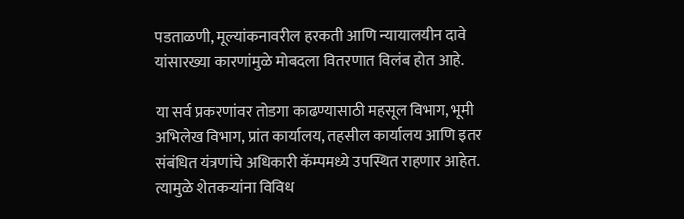पडताळणी, मूल्यांकनावरील हरकती आणि न्यायालयीन दावे यांसारख्या कारणांमुळे मोबदला वितरणात विलंब होत आहे.

या सर्व प्रकरणांवर तोडगा काढण्यासाठी महसूल विभाग, भूमी अभिलेख विभाग, प्रांत कार्यालय, तहसील कार्यालय आणि इतर संबंधित यंत्रणांचे अधिकारी कॅम्पमध्ये उपस्थित राहणार आहेत. त्यामुळे शेतकऱ्यांना विविध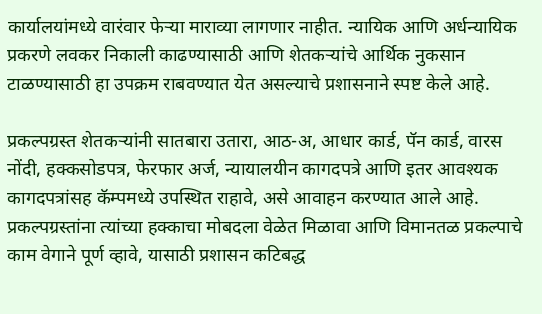कार्यालयांमध्ये वारंवार फेऱ्या माराव्या लागणार नाहीत. न्यायिक आणि अर्धन्यायिक प्रकरणे लवकर निकाली काढण्यासाठी आणि शेतकऱ्यांचे आर्थिक नुकसान टाळण्यासाठी हा उपक्रम राबवण्यात येत असल्याचे प्रशासनाने स्पष्ट केले आहे.

प्रकल्पग्रस्त शेतकऱ्यांनी सातबारा उतारा, आठ-अ, आधार कार्ड, पॅन कार्ड, वारस नोंदी, हक्कसोडपत्र, फेरफार अर्ज, न्यायालयीन कागदपत्रे आणि इतर आवश्यक कागदपत्रांसह कॅम्पमध्ये उपस्थित राहावे, असे आवाहन करण्यात आले आहे. प्रकल्पग्रस्तांना त्यांच्या हक्काचा मोबदला वेळेत मिळावा आणि विमानतळ प्रकल्पाचे काम वेगाने पूर्ण व्हावे, यासाठी प्रशासन कटिबद्ध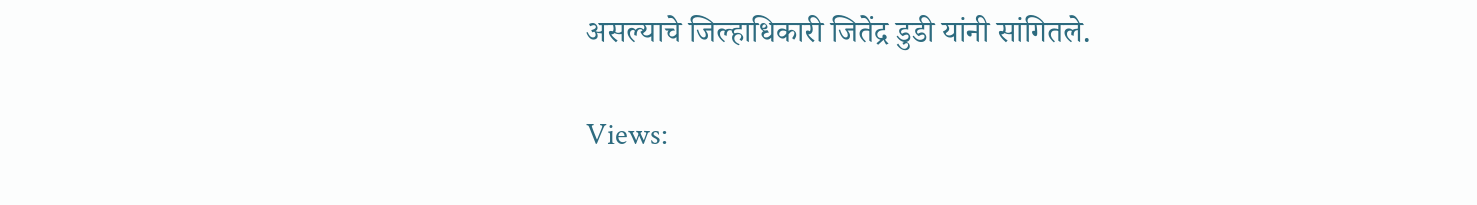असल्याचे जिल्हाधिकारी जितेंद्र डुडी यांनी सांगितले.

Views: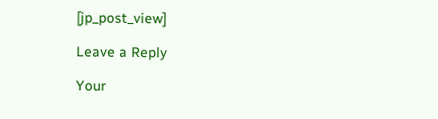[jp_post_view]

Leave a Reply

Your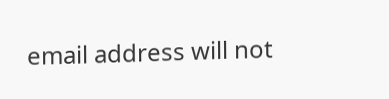email address will not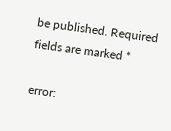be published. Required fields are marked *

error: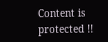Content is protected !!